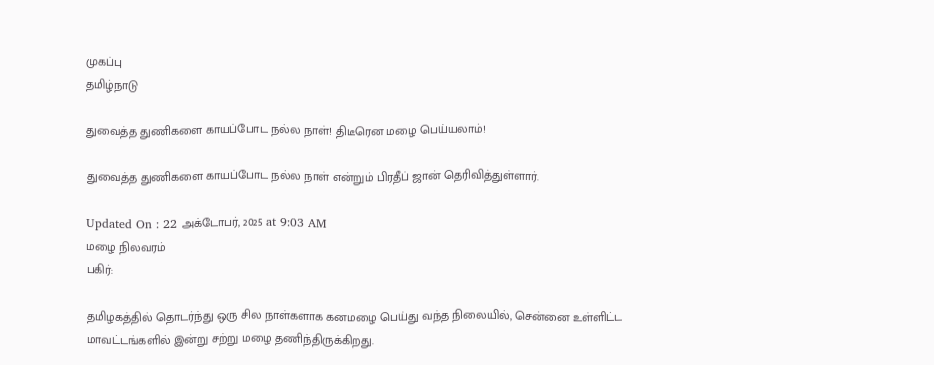முகப்பு
தமிழ்நாடு

துவைத்த துணிகளை காயப்போட நல்ல நாள்! திடீரென மழை பெய்யலாம்!

துவைத்த துணிகளை காயப்போட நல்ல நாள் என்றும் பிரதீப் ஜான் தெரிவித்துள்ளார்.

Updated On : 22 அக்டோபர், 2025 at 9:03 AM
மழை நிலவரம்
பகிர்:

தமிழகத்தில் தொடர்ந்து ஒரு சில நாள்களாக கனமழை பெய்து வந்த நிலையில், சென்னை உள்ளிட்ட மாவட்டங்களில் இன்று சற்று மழை தணிந்திருக்கிறது.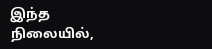இந்த நிலையில்,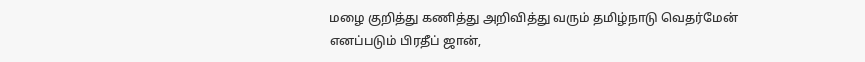மழை குறித்து கணித்து அறிவித்து வரும் தமிழ்நாடு வெதர்மேன் எனப்படும் பிரதீப் ஜான்,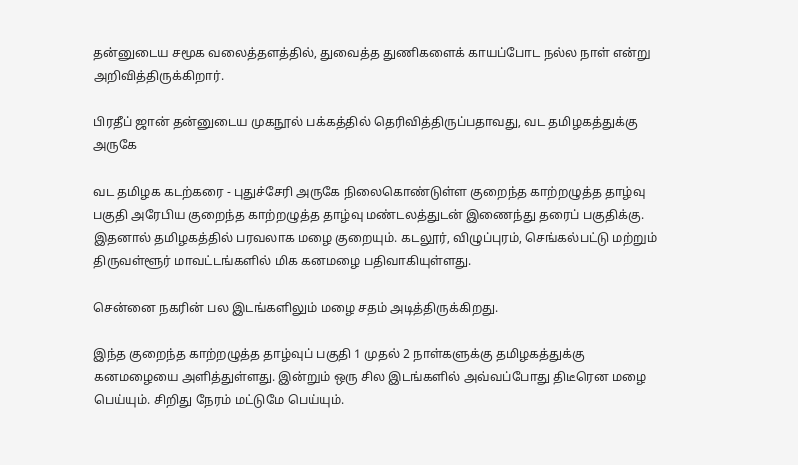தன்னுடைய சமூக வலைத்தளத்தில், துவைத்த துணிகளைக் காயப்போட நல்ல நாள் என்று அறிவித்திருக்கிறார்.

பிரதீப் ஜான் தன்னுடைய முகநூல் பக்கத்தில் தெரிவித்திருப்பதாவது, வட தமிழகத்துக்கு அருகே

வட தமிழக கடற்கரை - புதுச்சேரி அருகே நிலைகொண்டுள்ள குறைந்த காற்றழுத்த தாழ்வு பகுதி அரேபிய குறைந்த காற்றழுத்த தாழ்வு மண்டலத்துடன் இணைந்து தரைப் பகுதிக்கு. இதனால் தமிழகத்தில் பரவலாக மழை குறையும். கடலூர், விழுப்புரம், செங்கல்பட்டு மற்றும் திருவள்ளூர் மாவட்டங்களில் மிக கனமழை பதிவாகியுள்ளது.

சென்னை நகரின் பல இடங்களிலும் மழை சதம் அடித்திருக்கிறது.

இந்த குறைந்த காற்றழுத்த தாழ்வுப் பகுதி 1 முதல் 2 நாள்களுக்கு தமிழகத்துக்கு கனமழையை அளித்துள்ளது. இன்றும் ஒரு சில இடங்களில் அவ்வப்போது திடீரென மழை பெய்யும். சிறிது நேரம் மட்டுமே பெய்யும்.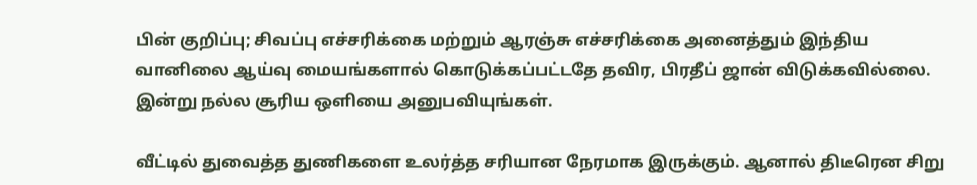பின் குறிப்பு; சிவப்பு எச்சரிக்கை மற்றும் ஆரஞ்சு எச்சரிக்கை அனைத்தும் இந்திய வானிலை ஆய்வு மையங்களால் கொடுக்கப்பட்டதே தவிர, பிரதீப் ஜான் விடுக்கவில்லை. இன்று நல்ல சூரிய ஒளியை அனுபவியுங்கள்.

வீட்டில் துவைத்த துணிகளை உலர்த்த சரியான நேரமாக இருக்கும். ஆனால் திடீரென சிறு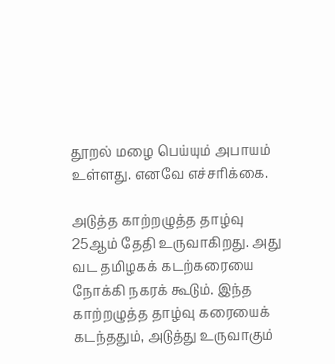தூறல் மழை பெய்யும் அபாயம் உள்ளது. எனவே எச்சரிக்கை.

அடுத்த காற்றழுத்த தாழ்வு 25ஆம் தேதி உருவாகிறது. அது வட தமிழகக் கடற்கரையை நோக்கி நகரக் கூடும். இந்த காற்றழுத்த தாழ்வு கரையைக் கடந்ததும், அடுத்து உருவாகும்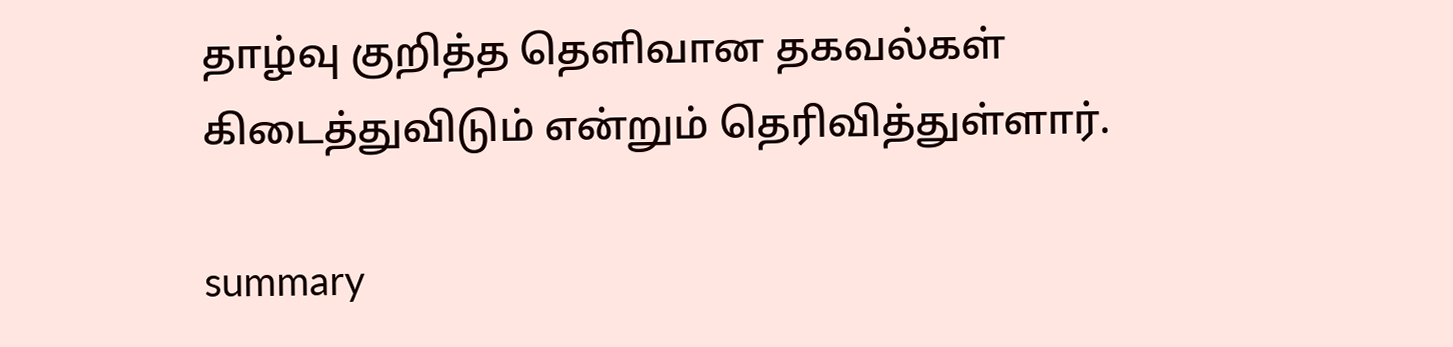தாழ்வு குறித்த தெளிவான தகவல்கள் கிடைத்துவிடும் என்றும் தெரிவித்துள்ளார்.

summary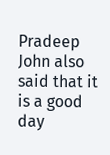Pradeep John also said that it is a good day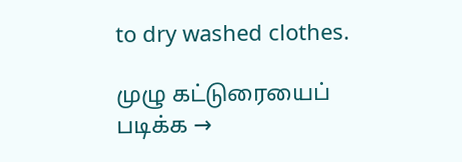to dry washed clothes.

முழு கட்டுரையைப் படிக்க →